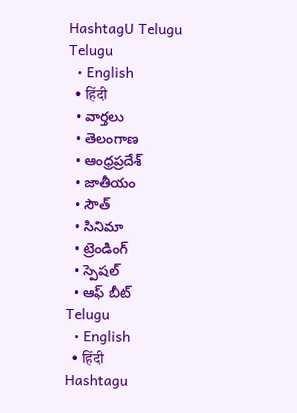HashtagU Telugu
Telugu
  • English
  • हिंदी
  • వార్తలు
  • తెలంగాణ
  • ఆంధ్రప్రదేశ్
  • జాతీయం
  • సౌత్
  • సినిమా
  • ట్రెండింగ్
  • స్పెషల్
  • ఆఫ్ బీట్
Telugu
  • English
  • हिंदी
Hashtagu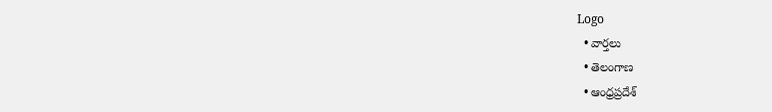Logo
  • వార్తలు
  • తెలంగాణ
  • ఆంధ్రప్రదేశ్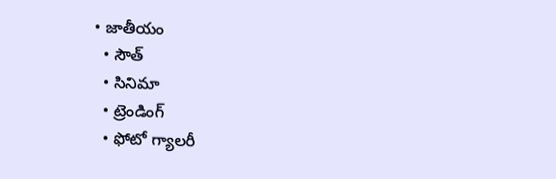• జాతీయం
  • సౌత్
  • సినిమా
  • ట్రెండింగ్
  • ఫోటో గ్యాలరీ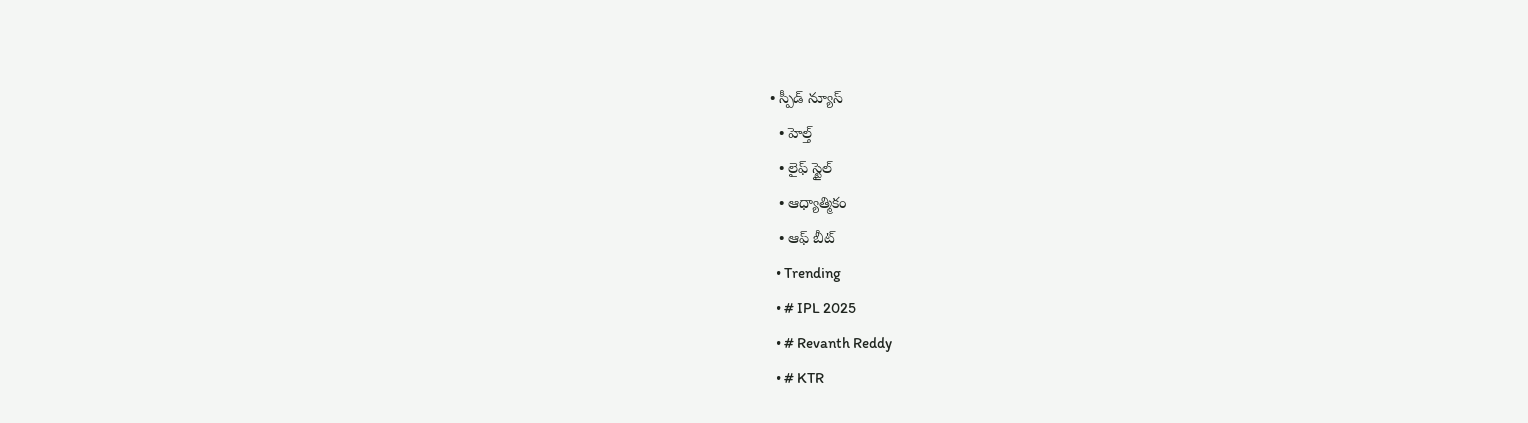• స్పీడ్ న్యూస్
  • హెల్త్
  • లైఫ్ స్టైల్
  • ఆధ్యాత్మికం
  • ఆఫ్ బీట్
  • Trending
  • # IPL 2025
  • # Revanth Reddy
  • # KTR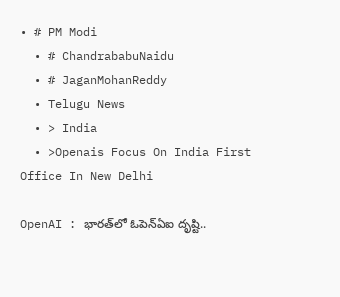• # PM Modi
  • # ChandrababuNaidu
  • # JaganMohanReddy
  • Telugu News
  • > India
  • >Openais Focus On India First Office In New Delhi

OpenAI : భారత్‌లో ఓపెన్‌ఏఐ దృష్టి..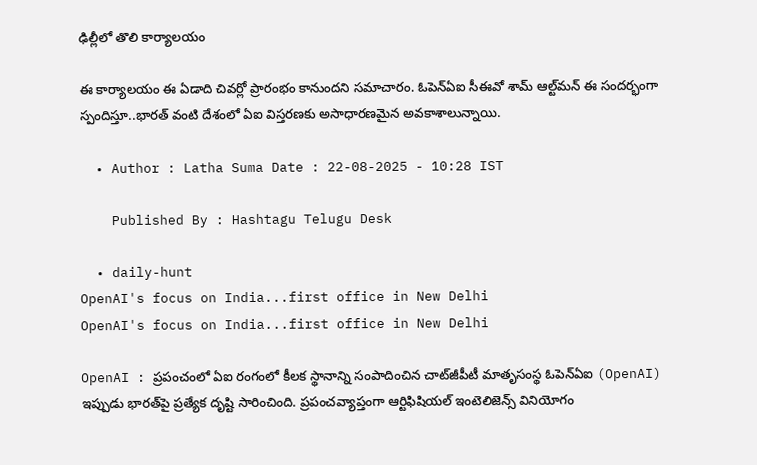ఢిల్లీలో తొలి కార్యాలయం

ఈ కార్యాలయం ఈ ఏడాది చివర్లో ప్రారంభం కానుందని సమాచారం. ఓపెన్‌ఏఐ సీఈవో శామ్ ఆల్ట్‌మన్ ఈ సందర్భంగా స్పందిస్తూ..భారత్‌ వంటి దేశంలో ఏఐ విస్తరణకు అసాధారణమైన అవకాశాలున్నాయి.

  • Author : Latha Suma Date : 22-08-2025 - 10:28 IST

    Published By : Hashtagu Telugu Desk

  • daily-hunt
OpenAI's focus on India...first office in New Delhi
OpenAI's focus on India...first office in New Delhi

OpenAI : ప్రపంచంలో ఏఐ రంగంలో కీలక స్థానాన్ని సంపాదించిన చాట్‌జీపీటీ మాతృసంస్థ ఓపెన్‌ఏఐ (OpenAI) ఇప్పుడు భారత్‌పై ప్రత్యేక దృష్టి సారించింది. ప్రపంచవ్యాప్తంగా ఆర్టిఫిషియల్ ఇంటెలిజెన్స్ వినియోగం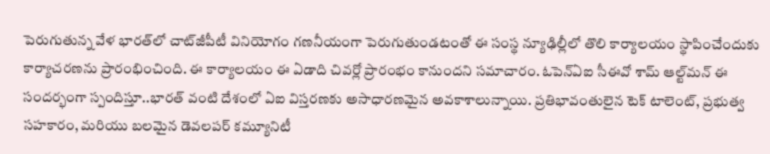పెరుగుతున్న వేళ భారత్‌లో చాట్‌జీపీటీ వినియోగం గణనీయంగా పెరుగుతుండటంతో ఈ సంస్థ న్యూఢిల్లీలో తొలి కార్యాలయం స్థాపించేందుకు కార్యాచరణను ప్రారంభించింది. ఈ కార్యాలయం ఈ ఏడాది చివర్లో ప్రారంభం కానుందని సమాచారం. ఓపెన్‌ఏఐ సీఈవో శామ్ ఆల్ట్‌మన్ ఈ సందర్భంగా స్పందిస్తూ..భారత్‌ వంటి దేశంలో ఏఐ విస్తరణకు అసాధారణమైన అవకాశాలున్నాయి. ప్రతిభావంతులైన టెక్ టాలెంట్‌, ప్రభుత్వ సహకారం, మరియు బలమైన డెవలపర్ కమ్యూనిటీ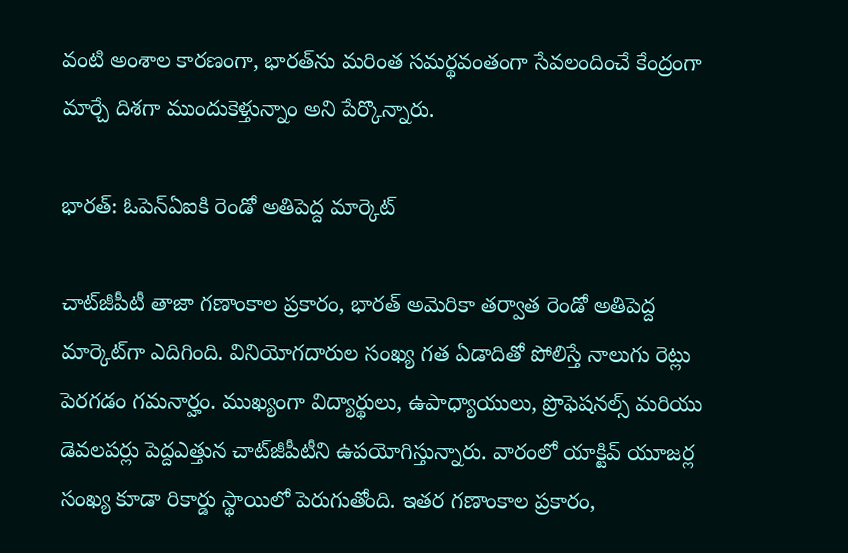వంటి అంశాల కారణంగా, భారత్‌ను మరింత సమర్థవంతంగా సేవలందించే కేంద్రంగా మార్చే దిశగా ముందుకెళ్తున్నాం అని పేర్కొన్నారు.

భారత్‌: ఓపెన్‌ఏఐకి రెండో అతిపెద్ద మార్కెట్

చాట్‌జీపీటీ తాజా గణాంకాల ప్రకారం, భారత్‌ అమెరికా తర్వాత రెండో అతిపెద్ద మార్కెట్‌గా ఎదిగింది. వినియోగదారుల సంఖ్య గత ఏడాదితో పోలిస్తే నాలుగు రెట్లు పెరగడం గమనార్హం. ముఖ్యంగా విద్యార్థులు, ఉపాధ్యాయులు, ప్రొఫెషనల్స్ మరియు డెవలపర్లు పెద్దఎత్తున చాట్‌జీపీటీని ఉపయోగిస్తున్నారు. వారంలో యాక్టివ్ యూజర్ల సంఖ్య కూడా రికార్డు స్థాయిలో పెరుగుతోంది. ఇతర గణాంకాల ప్రకారం,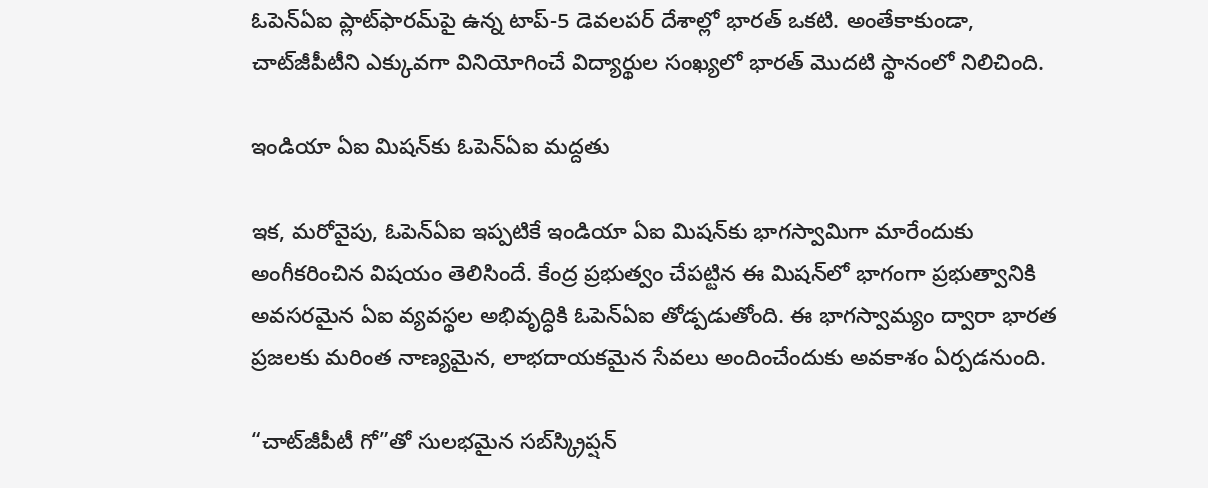ఓపెన్‌ఏఐ ప్లాట్‌ఫారమ్‌పై ఉన్న టాప్-5 డెవలపర్ దేశాల్లో భారత్‌ ఒకటి. అంతేకాకుండా, చాట్‌జీపీటీని ఎక్కువగా వినియోగించే విద్యార్థుల సంఖ్యలో భారత్ మొదటి స్థానంలో నిలిచింది.

ఇండియా ఏఐ మిషన్‌కు ఓపెన్‌ఏఐ మద్దతు

ఇక, మరోవైపు, ఓపెన్‌ఏఐ ఇప్పటికే ఇండియా ఏఐ మిషన్‌కు భాగస్వామిగా మారేందుకు అంగీకరించిన విషయం తెలిసిందే. కేంద్ర ప్రభుత్వం చేపట్టిన ఈ మిషన్‌లో భాగంగా ప్రభుత్వానికి అవసరమైన ఏఐ వ్యవస్థల అభివృద్ధికి ఓపెన్‌ఏఐ తోడ్పడుతోంది. ఈ భాగస్వామ్యం ద్వారా భారత ప్రజలకు మరింత నాణ్యమైన, లాభదాయకమైన సేవలు అందించేందుకు అవకాశం ఏర్పడనుంది.

“చాట్‌జీపీటీ గో”తో సులభమైన సబ్‌స్క్రిప్షన్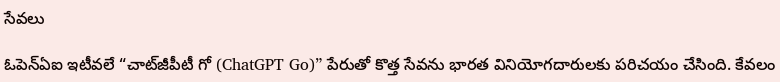సేవలు

ఓపెన్‌ఏఐ ఇటీవలే “చాట్‌జీపీటీ గో (ChatGPT Go)” పేరుతో కొత్త సేవను భారత వినియోగదారులకు పరిచయం చేసింది. కేవలం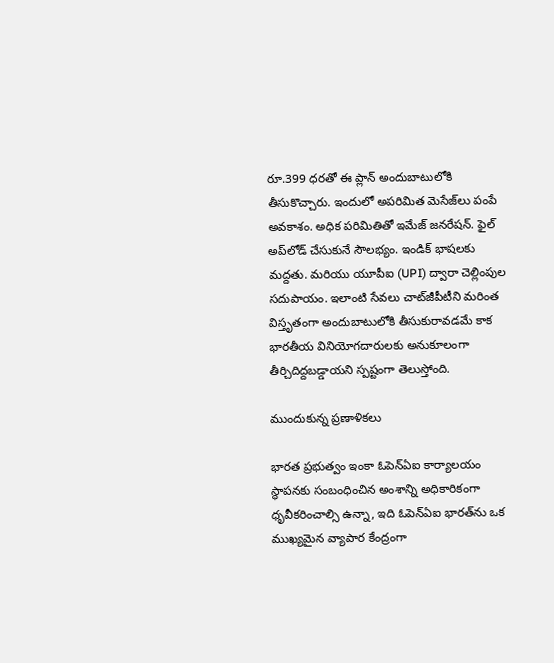రూ.399 ధరతో ఈ ప్లాన్ అందుబాటులోకి తీసుకొచ్చారు. ఇందులో అపరిమిత మెసేజ్‌లు పంపే అవకాశం. అధిక పరిమితితో ఇమేజ్ జనరేషన్. ఫైల్ అప్‌లోడ్‌ చేసుకునే సౌలభ్యం. ఇండిక్ భాషలకు మద్దతు. మరియు యూపీఐ (UPI) ద్వారా చెల్లింపుల సదుపాయం. ఇలాంటి సేవలు చాట్‌జీపీటీని మరింత విస్తృతంగా అందుబాటులోకి తీసుకురావడమే కాక భారతీయ వినియోగదారులకు అనుకూలంగా తీర్చిదిద్దబడ్డాయని స్పష్టంగా తెలుస్తోంది.

ముందుకున్న ప్రణాళికలు

భారత ప్రభుత్వం ఇంకా ఓపెన్‌ఏఐ కార్యాలయం స్థాపనకు సంబంధించిన అంశాన్ని అధికారికంగా ధృవీకరించాల్సి ఉన్నా, ఇది ఓపెన్‌ఏఐ భారత్‌ను ఒక ముఖ్యమైన వ్యాపార కేంద్రంగా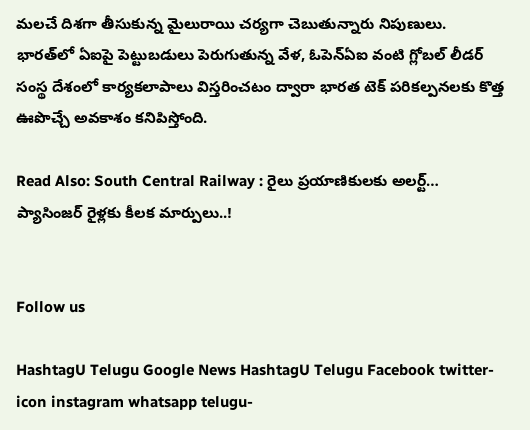మలచే దిశగా తీసుకున్న మైలురాయి చర్యగా చెబుతున్నారు నిపుణులు. భారత్‌లో ఏఐపై పెట్టుబడులు పెరుగుతున్న వేళ, ఓపెన్‌ఏఐ వంటి గ్లోబల్ లీడర్ సంస్థ దేశంలో కార్యకలాపాలు విస్తరించటం ద్వారా భారత టెక్ పరికల్పనలకు కొత్త ఊపొచ్చే అవకాశం కనిపిస్తోంది.

Read Also: South Central Railway : రైలు ప్రయాణికులకు అలర్ట్… ప్యాసింజర్ రైళ్లకు కీలక మార్పులు..!


Follow us

HashtagU Telugu Google News HashtagU Telugu Facebook twitter-icon instagram whatsapp telugu-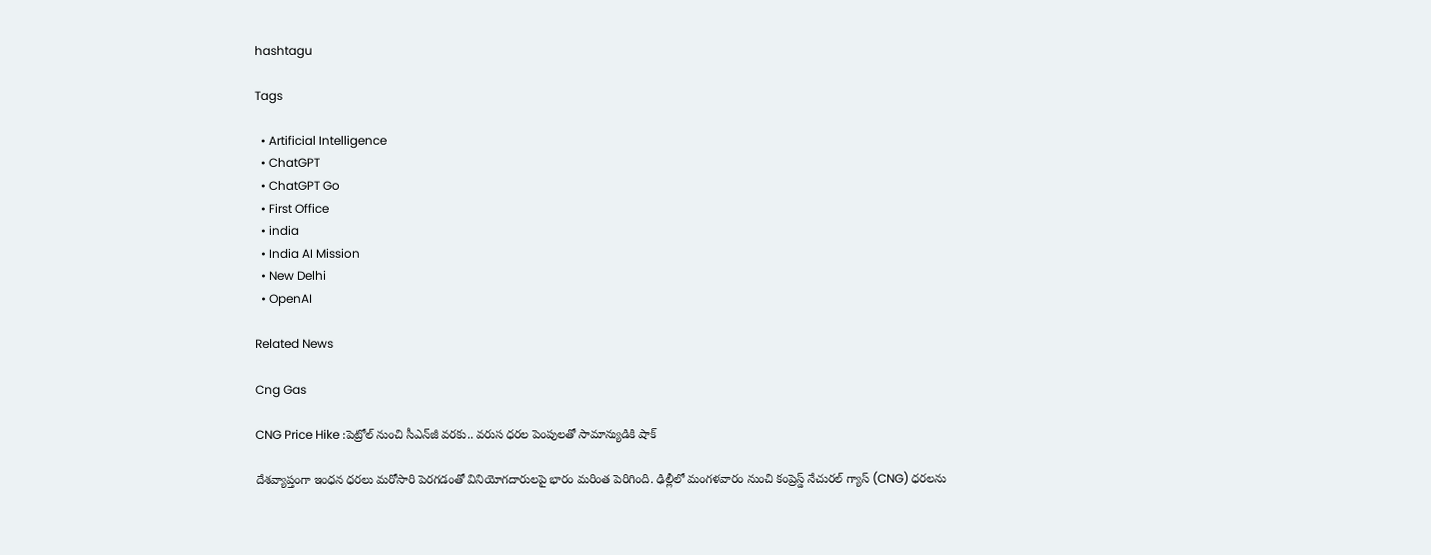hashtagu

Tags

  • Artificial Intelligence
  • ChatGPT
  • ChatGPT Go
  • First Office
  • india
  • India AI Mission
  • New Delhi
  • OpenAI

Related News

Cng Gas

CNG Price Hike :పెట్రోల్ నుంచి సీఎన్‌జీ వరకు.. వరుస ధరల పెంపులతో సామాన్యుడికి షాక్

దేశవ్యాప్తంగా ఇంధన ధరలు మరోసారి పెరగడంతో వినియోగదారులపై భారం మరింత పెరిగింది. ఢిల్లీలో మంగళవారం నుంచి కంప్రెస్డ్ నేచురల్ గ్యాస్ (CNG) ధరలను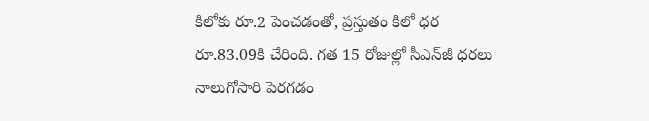కిలోకు రూ.2 పెంచడంతో, ప్రస్తుతం కిలో ధర రూ.83.09కి చేరింది. గత 15 రోజుల్లో సీఎన్‌జీ ధరలు నాలుగోసారి పెరగడం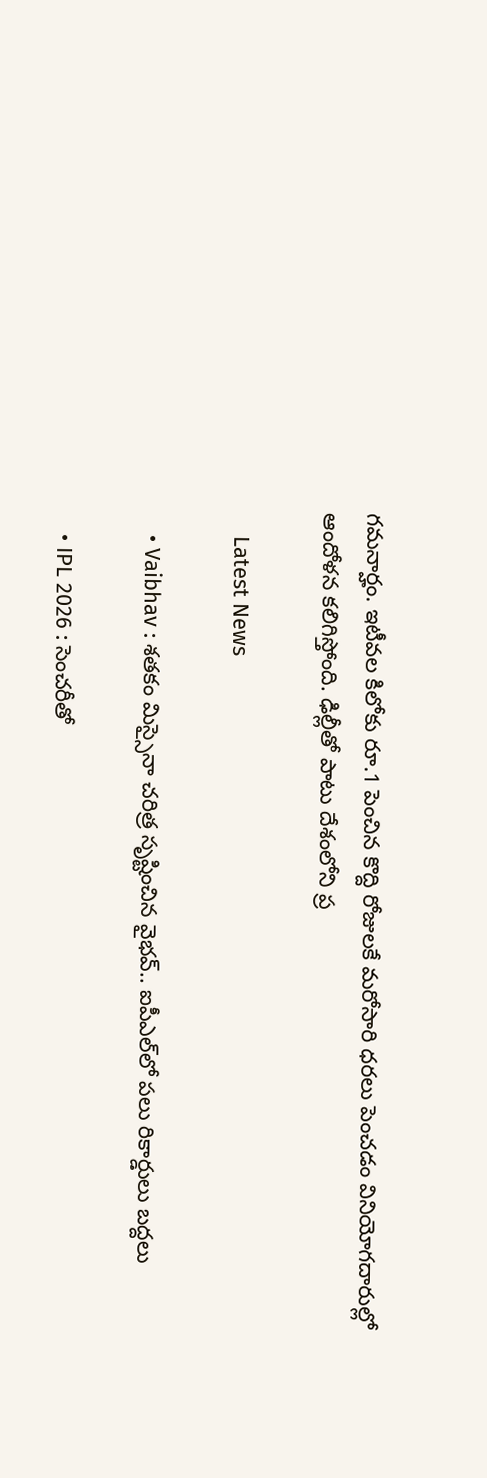గమనార్హం. ఇటీవల కిలోకు రూ.1 పెంచిన కొద్ది రోజులకే మరోసారి ధరలు పెంచడం వినియోగదారుల్లో ఆందోళన కలిగిస్తోంది. ఢిల్లీతో పాటు దేశంలోని ప్ర

    Latest News

    • Vaibhav : శతకం మిస్సైనా చరిత్ర సృష్టించిన వైభవ్.. ఐపీఎల్‌లో పలు రికార్డులు బద్దలు

    • IPL 2026 : సెంచరీతో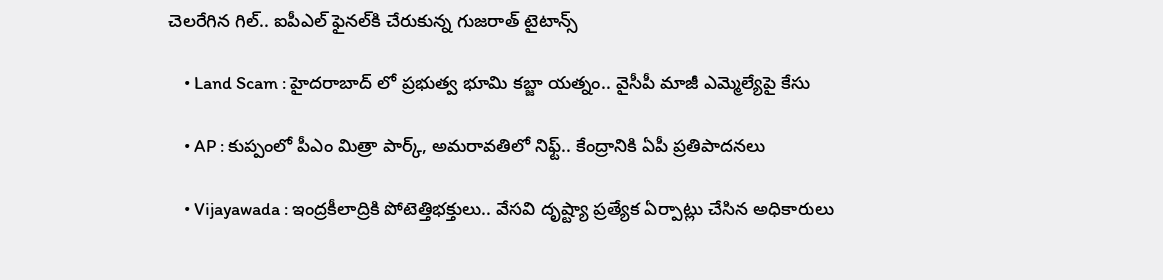చెలరేగిన గిల్.. ఐపీఎల్ ఫైనల్‌కి చేరుకున్న‌ గుజరాత్ టైటాన్స్

    • Land Scam : హైదరాబాద్ లో ప్రభుత్వ భూమి కబ్జా యత్నం.. వైసీపీ మాజీ ఎమ్మెల్యేపై కేసు

    • AP : కుప్పంలో పీఎం మిత్రా పార్క్, అమరావతిలో నిఫ్ట్.. కేంద్రానికి ఏపీ ప్రతిపాదనలు

    • Vijayawada : ఇంద్రకీలాద్రికి పోటెత్తిభ‌క్తులు.. వేసవి దృష్ట్యా ప్ర‌త్యేక ఏర్పాట్లు చేసిన అధికారులు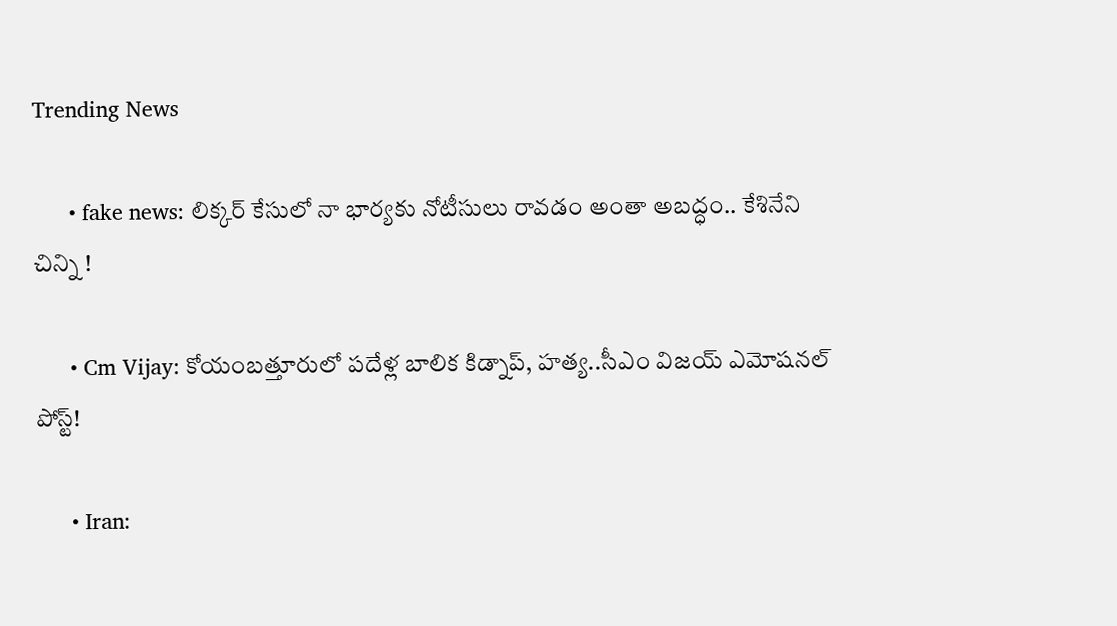Trending News

      • fake news: లిక్కర్ కేసులో నా భార్యకు నోటీసులు రావడం అంతా అబద్ధం.. కేశినేని చిన్ని !

      • Cm Vijay: కోయంబత్తూరులో పదేళ్ల బాలిక కిడ్నాప్, హత్య..సీఎం విజయ్ ఎమోషనల్ పోస్ట్!

      • Iran: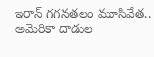ఇరాన్‌ గగనతలం మూసివేత.. అమెరికా దాడుల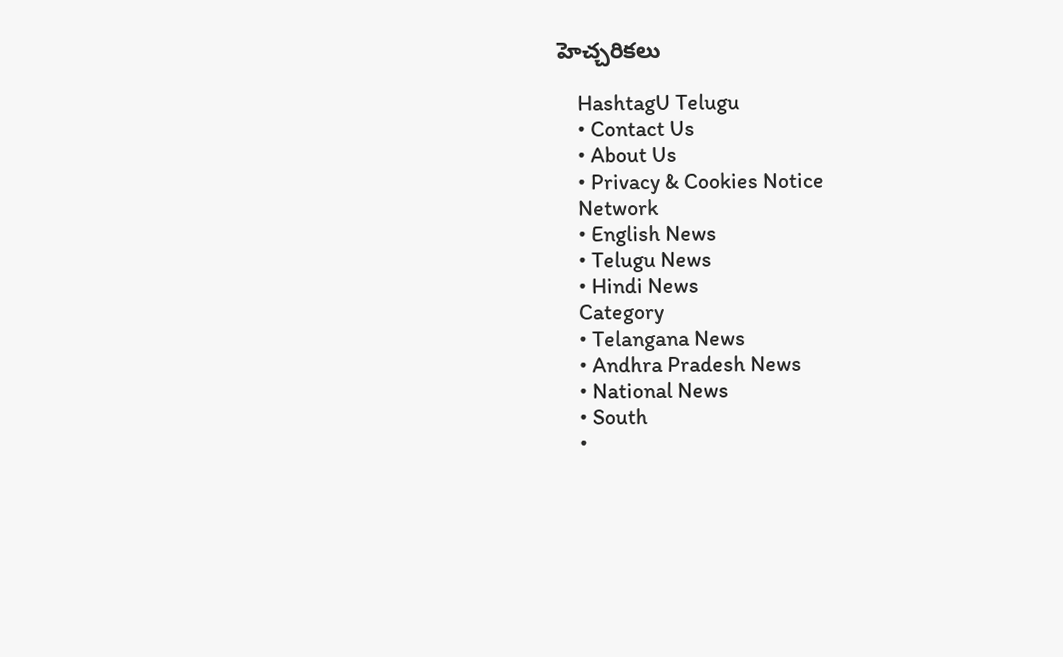హెచ్చరికలు

    HashtagU Telugu
    • Contact Us
    • About Us
    • Privacy & Cookies Notice
    Network
    • English News
    • Telugu News
    • Hindi News
    Category
    • Telangana News
    • Andhra Pradesh News
    • National News
    • South
    •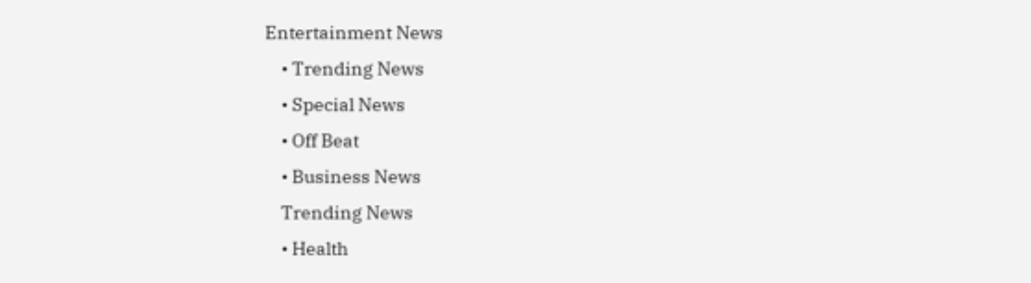Entertainment News
    • Trending News
    • Special News
    • Off Beat
    • Business News
    Trending News
    • Health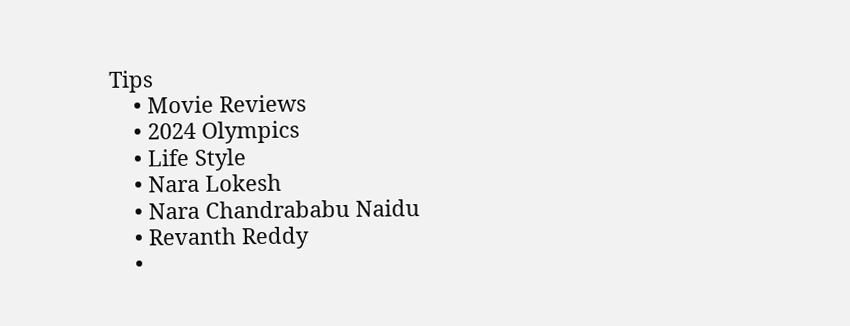Tips
    • Movie Reviews
    • 2024 Olympics
    • Life Style
    • Nara Lokesh
    • Nara Chandrababu Naidu
    • Revanth Reddy
    •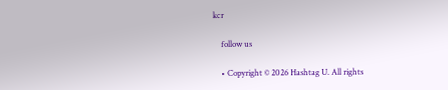kcr

    follow us

    • Copyright © 2026 Hashtag U. All rights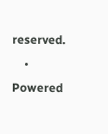reserved.
    • Powered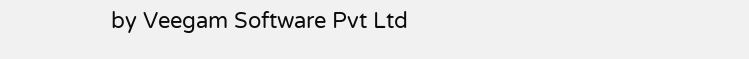by Veegam Software Pvt Ltd